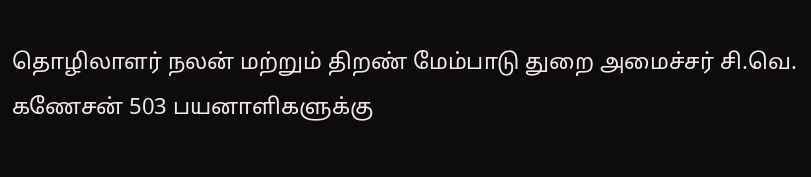தொழிலாளர் நலன் மற்றும் திறண் மேம்பாடு துறை அமைச்சர் சி.வெ. கணேசன் 503 பயனாளிகளுக்கு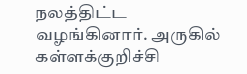நலத்திட்ட வழங்கினார். அருகில் கள்ளக்குறிச்சி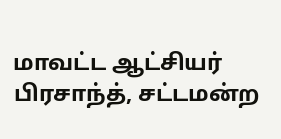மாவட்ட ஆட்சியர் பிரசாந்த், சட்டமன்ற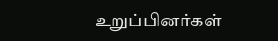உறுப்பினர்கள்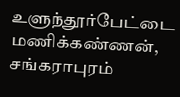உளுந்தூர்பேட்டை மணிக்கண்ணன், சங்கராபுரம்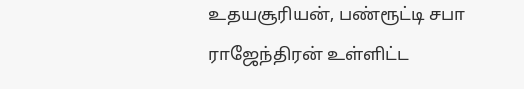உதயசூரியன், பண்ரூட்டி சபா ராஜேந்திரன் உள்ளிட்ட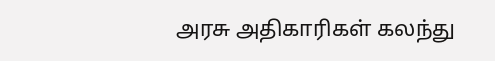அரசு அதிகாரிகள் கலந்து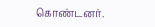கொண்டனர்.